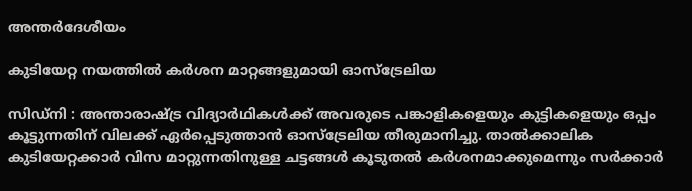അന്തർദേശീയം

കുടിയേറ്റ നയത്തിൽ കർശന മാറ്റങ്ങളുമായി ഓസ്ട്രേലിയ

സിഡ്നി : അന്താരാഷ്ട്ര വിദ്യാർഥികൾക്ക് അവരുടെ പങ്കാളികളെയും കുട്ടികളെയും ഒപ്പം കൂട്ടുന്നതിന് വിലക്ക് ഏർപ്പെടുത്താൻ ഓസ്ട്രേലിയ തീരുമാനിച്ചു. താൽക്കാലിക കുടിയേറ്റക്കാർ വിസ മാറ്റുന്നതിനുള്ള ചട്ടങ്ങൾ കൂടുതൽ കർശനമാക്കുമെന്നും സർക്കാർ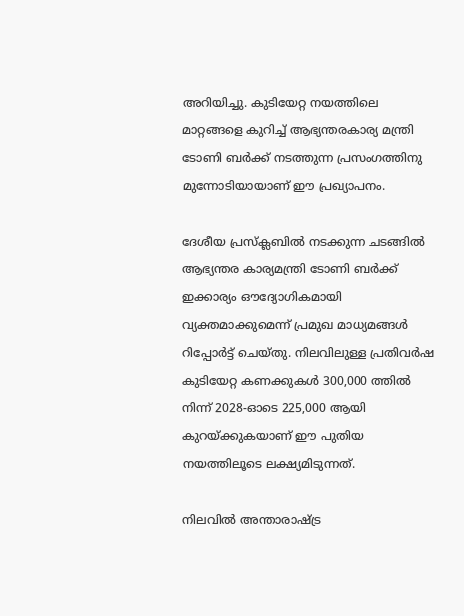അറിയിച്ചു. കുടിയേറ്റ നയത്തിലെ മാറ്റങ്ങളെ കുറിച്ച് ആഭ്യന്തരകാര്യ മന്ത്രി ടോണി ബർക്ക് നടത്തുന്ന പ്രസംഗത്തിനു മുന്നോടിയായാണ് ഈ പ്രഖ്യാപനം.

ദേശീയ പ്രസ്ക്ലബിൽ നടക്കുന്ന ചടങ്ങിൽ ആഭ്യന്തര കാര്യമന്ത്രി ടോണി ബർക്ക് ഇക്കാര്യം ഔദ്യോഗികമായി വ്യക്തമാക്കുമെന്ന് പ്രമുഖ മാധ്യമങ്ങൾ റിപ്പോർട്ട് ചെയ്തു. നിലവിലുള്ള പ്രതിവർഷ കുടിയേറ്റ കണക്കുകൾ 300,000 ത്തിൽ നിന്ന് 2028-ഓടെ 225,000 ആയി കുറയ്ക്കുകയാണ് ഈ പുതിയ നയത്തിലൂടെ ലക്ഷ്യമിടുന്നത്.

നിലവിൽ അന്താരാഷ്ട്ര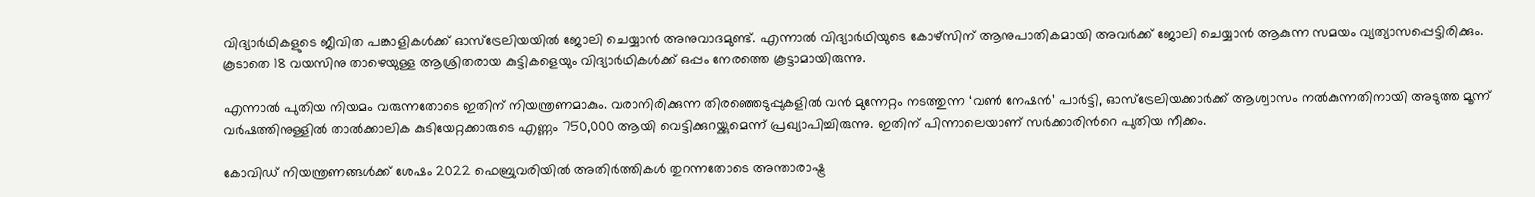വിദ്യാർഥികളുടെ ജീവിത പങ്കാളികൾക്ക് ഓസ്ട്രേലിയയിൽ ജോലി ചെയ്യാൻ അനുവാദമുണ്ട്. എന്നാൽ വിദ്യാർഥിയുടെ കോഴ്സിന് ആനുപാതികമായി അവർക്ക് ജോലി ചെയ്യാൻ ആകുന്ന സമയം വ്യത്യാസപ്പെട്ടിരിക്കും. കൂടാതെ 18 വയസിനു താഴെയുള്ള ആശ്രിതരായ കുട്ടികളെയും വിദ്യാർഥികൾക്ക് ഒപ്പം നേരത്തെ കൂട്ടാമായിരുന്നു.

എന്നാൽ പുതിയ നിയമം വരുന്നതോടെ ഇതിന് നിയന്ത്രണമാകും. വരാനിരിക്കുന്ന തിരഞ്ഞെടുപ്പുകളിൽ വൻ മുന്നേറ്റം നടത്തുന്ന ‘വൺ നേഷൻ’ പാർട്ടി, ഓസ്‌ട്രേലിയക്കാർക്ക് ആശ്വാസം നൽകുന്നതിനായി അടുത്ത മൂന്ന് വർഷത്തിനുള്ളിൽ താൽക്കാലിക കുടിയേറ്റക്കാരുടെ എണ്ണം 750,000 ആയി വെട്ടിക്കുറയ്ക്കുമെന്ന് പ്രഖ്യാപിച്ചിരുന്നു. ഇതിന് പിന്നാലെയാണ് സർക്കാരിന്‍റെ പുതിയ നീക്കം.

കോവിഡ് നിയന്ത്രണങ്ങൾക്ക് ശേഷം 2022 ഫെബ്രുവരിയിൽ അതിർത്തികൾ തുറന്നതോടെ അന്താരാഷ്ട്ര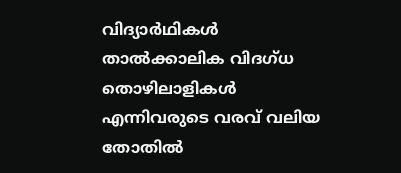വിദ്യാർഥികൾ താൽക്കാലിക വിദഗ്ധ തൊഴിലാളികൾ എന്നിവരുടെ വരവ് വലിയ തോതിൽ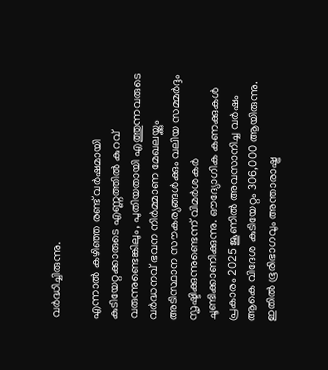വർദ്ധിച്ചിരുന്നു.

എന്നാൽ കഴിഞ്ഞ രണ്ട് വർഷമായി കുടിയേറ്റക്കാരുടെ എണ്ണത്തിൽ കുറവ് വരുന്നുണ്ടെങ്കിലും, പുതിയതായി എത്തുന്നവരുടെ വർദ്ധനവ് ഭവന നിർമ്മാണ മേഖലയ്ക്കും അടിസ്ഥാന സൗകര്യങ്ങൾക്കും വലിയ സമ്മർദ്ദം സൃഷ്ടിക്കുന്നുണ്ടെന്ന് വിമർശകർ ചൂണ്ടിക്കാണിക്കുന്നു. ഔദ്യോഗിക കണക്കുകൾ പ്രകാരം 2025 ജൂണിൽ അവസാനിച്ച വർഷം ആകെ വിദേശ കുടിയേറ്റം 306,000 ആയിരുന്നു. ഇതിൽ ഭൂരിഭാഗവും അന്താരാഷ്ട്ര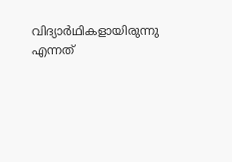വിദ്യാർഥികളായിരുന്നു എന്നത്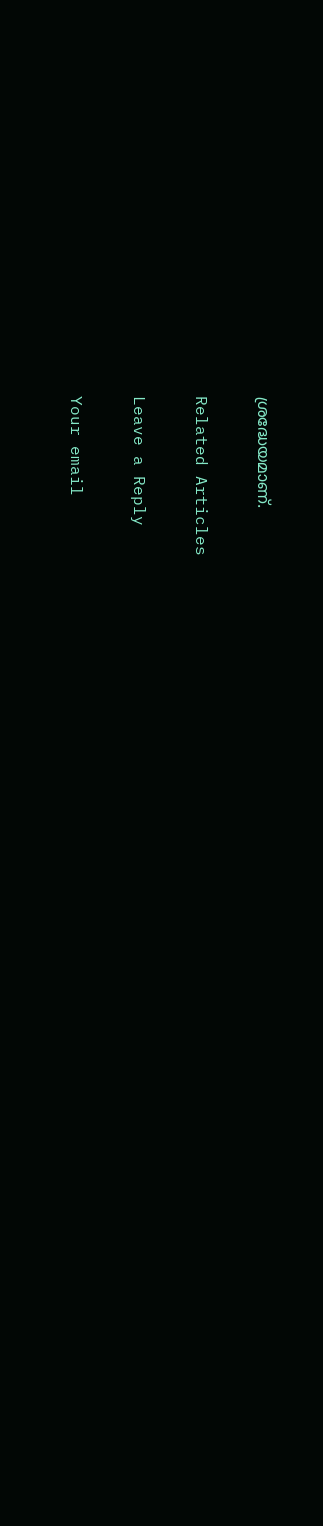ശ്രദ്ധേയമാണ്.

Related Articles

Leave a Reply

Your email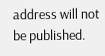address will not be published.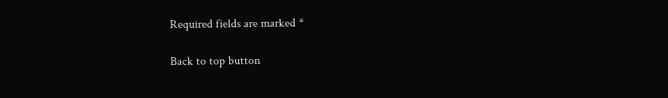Required fields are marked *

Back to top button